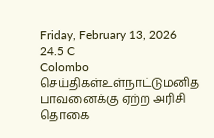Friday, February 13, 2026
24.5 C
Colombo
செய்திகள்உள்நாட்டுமனித பாவனைக்கு ஏற்ற அரிசி தொகை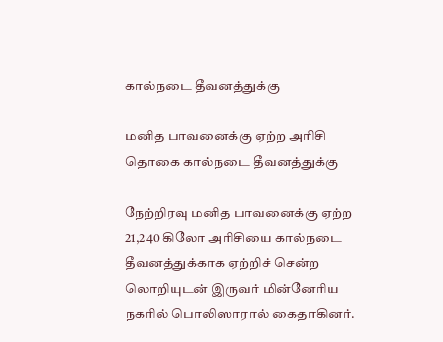கால்நடை தீவனத்துக்கு

மனித பாவனைக்கு ஏற்ற அரிசி தொகை கால்நடை தீவனத்துக்கு

நேற்றிரவு மனித பாவனைக்கு ஏற்ற 21,240 கிலோ அரிசியை கால்நடை தீவனத்துக்காக ஏற்றிச் சென்ற லொறியுடன் இருவர் மின்னேரிய நகரில் பொலிஸாரால் கைதாகினர்.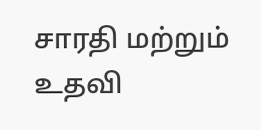சாரதி மற்றும் உதவி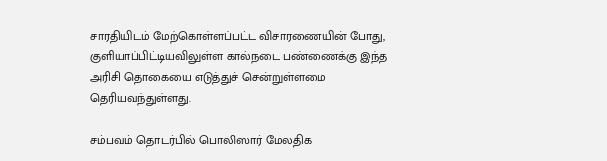சாரதியிடம் மேற்கொள்ளப்பட்ட விசாரணையின் போது, குளியாப்பிட்டியவிலுள்ள கால்நடை பண்ணைக்கு இந்த அரிசி தொகையை எடுத்துச் சென்றுள்ளமை தெரியவந்துள்ளது.

சம்பவம் தொடர்பில் பொலிஸார் மேலதிக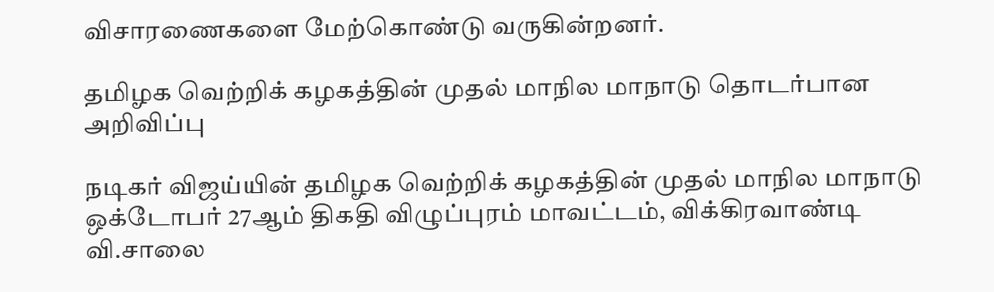விசாரணைகளை மேற்கொண்டு வருகின்றனர்.

தமிழக வெற்றிக் கழகத்தின் முதல் மாநில மாநாடு தொடர்பான அறிவிப்பு

நடிகர் விஜய்யின் தமிழக வெற்றிக் கழகத்தின் முதல் மாநில மாநாடு ஒக்டோபர் 27ஆம் திகதி விழுப்புரம் மாவட்டம், விக்கிரவாண்டி வி.சாலை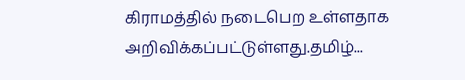கிராமத்தில் நடைபெற உள்ளதாக அறிவிக்கப்பட்டுள்ளது.தமிழ்...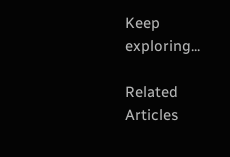Keep exploring...

Related Articles